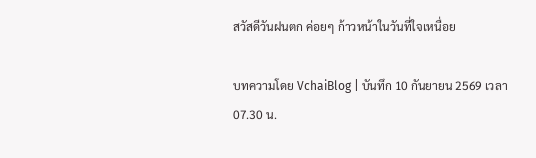สวัสดีวันฝนตก ค่อยๆ ก้าวหน้าในวันที่ใจเหนื่อย

บทความโดย VchaiBlog | บันทึก 10 กันยายน 2569 เวลา 07.30 น.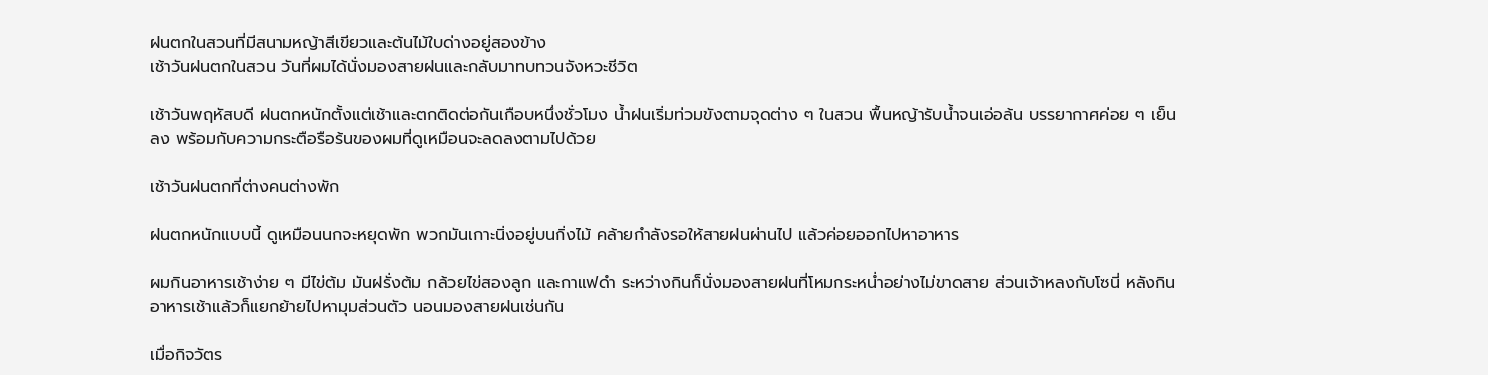ฝนตกในสวนที่มีสนามหญ้าสีเขียวและต้นไม้ใบด่างอยู่สองข้าง
เช้าวันฝนตกในสวน วันที่ผมได้นั่งมองสายฝนและกลับมาทบทวนจังหวะชีวิต

เช้าวันพฤหัสบดี ฝนตกหนักตั้งแต่เช้าและตกติดต่อกันเกือบหนึ่งชั่วโมง น้ำฝนเริ่มท่วมขังตามจุดต่าง ๆ ในสวน พื้นหญ้ารับน้ำจนเอ่อล้น บรรยากาศค่อย ๆ เย็นลง พร้อมกับความกระตือรือร้นของผมที่ดูเหมือนจะลดลงตามไปด้วย

เช้าวันฝนตกที่ต่างคนต่างพัก

ฝนตกหนักแบบนี้ ดูเหมือนนกจะหยุดพัก พวกมันเกาะนิ่งอยู่บนกิ่งไม้ คล้ายกำลังรอให้สายฝนผ่านไป แล้วค่อยออกไปหาอาหาร

ผมกินอาหารเช้าง่าย ๆ มีไข่ต้ม มันฝรั่งต้ม กล้วยไข่สองลูก และกาแฟดำ ระหว่างกินก็นั่งมองสายฝนที่โหมกระหน่ำอย่างไม่ขาดสาย ส่วนเจ้าหลงกับโซนี่ หลังกินอาหารเช้าแล้วก็แยกย้ายไปหามุมส่วนตัว นอนมองสายฝนเช่นกัน

เมื่อกิจวัตร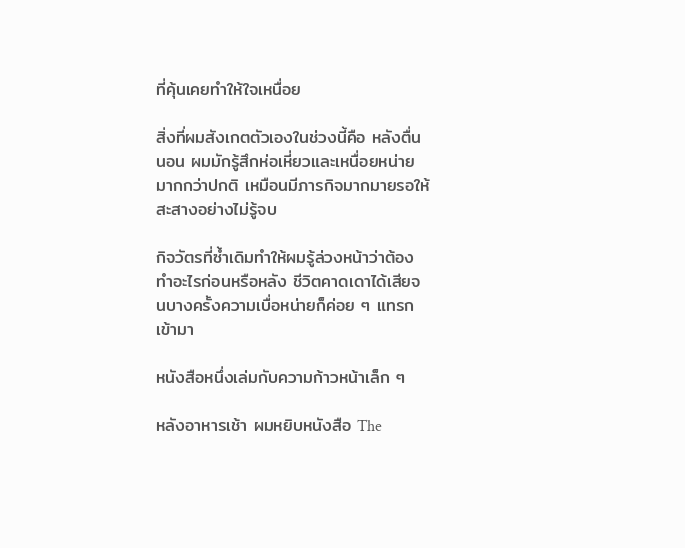ที่คุ้นเคยทำให้ใจเหนื่อย

สิ่งที่ผมสังเกตตัวเองในช่วงนี้คือ หลังตื่นนอน ผมมักรู้สึกห่อเหี่ยวและเหนื่อยหน่ายมากกว่าปกติ เหมือนมีภารกิจมากมายรอให้สะสางอย่างไม่รู้จบ

กิจวัตรที่ซ้ำเดิมทำให้ผมรู้ล่วงหน้าว่าต้องทำอะไรก่อนหรือหลัง ชีวิตคาดเดาได้เสียจนบางครั้งความเบื่อหน่ายก็ค่อย ๆ แทรกเข้ามา

หนังสือหนึ่งเล่มกับความก้าวหน้าเล็ก ๆ

หลังอาหารเช้า ผมหยิบหนังสือ The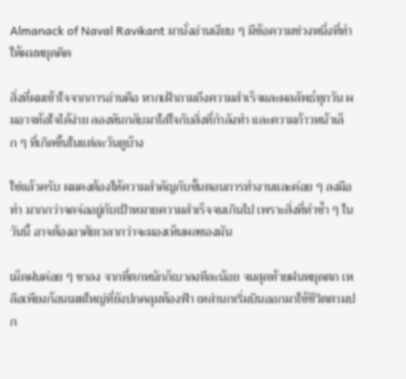Almanack of Naval Ravikant มานั่งอ่านเงียบ ๆ มีข้อความช่วงหนึ่งที่ทำให้ผมหยุดคิด

สิ่งที่ผมเข้าใจจากการอ่านคือ หากเฝ้าถามถึงความสำเร็จและผลลัพธ์ทุกวัน ผมอาจท้อใจได้ง่าย ลองหันกลับมาใส่ใจกับสิ่งที่กำลังทำ และความก้าวหน้าเล็ก ๆ ที่เกิดขึ้นในแต่ละวันดูบ้าง

ใช่แล้วครับ ผมคงต้องให้ความสำคัญกับขั้นตอนการทำงานและค่อย ๆ ลงมือทำ มากกว่าจดจ่ออยู่กับเป้าหมายความสำเร็จจนเกินไป เพราะสิ่งที่ทำซ้ำ ๆ ในวันนี้ อาจต้องอาศัยเวลากว่าจะมองเห็นผลของมัน

เม็ดฝนค่อย ๆ ซาลง จากที่ตกหนักก็เบาลงทีละน้อย จนสุดท้ายฝนหยุดตก เหลือเพียงก้อนเมฆใหญ่ที่ยังปกคลุมท้องฟ้า เหล่านกเริ่มบินออกมาใช้ชีวิตตามปก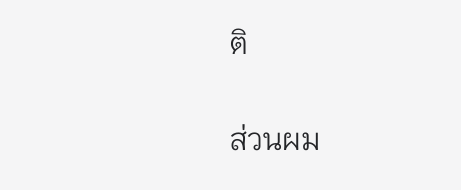ติ

ส่วนผม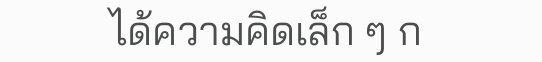ได้ความคิดเล็ก ๆ ก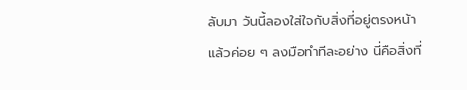ลับมา วันนี้ลองใส่ใจกับสิ่งที่อยู่ตรงหน้า แล้วค่อย ๆ ลงมือทำทีละอย่าง นี่คือสิ่งที่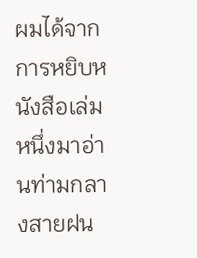ผมได้จากการหยิบหนังสือเล่มหนึ่งมาอ่านท่ามกลางสายฝน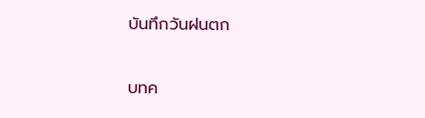บันทึกวันฝนตก

บทค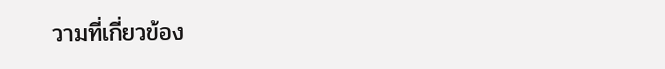วามที่เกี่ยวข้อง